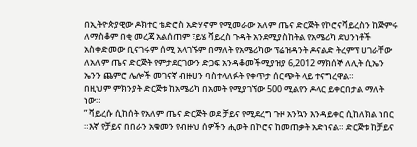በኢትዮጵያዊው ዶክተር ቴድሮስ አድሃኖም የሚመራው አለም ጤና ድርጅት የኮሮናቫይረስን ከጅምሩ ለማስቆም በቂ መረጃ አልሰጠም ፣ይሄ ቫይረስ ጉዳት አንደሚያስከትል የአሜሪካ ደህንነቶች አስቀድመው ቢናገሩም ሰሚ አላገኙም በማለት የአሜሪካው ፕሬዝዳንት ዶናልድ ትረምፕ ሀገራቸው ለአለም ጤና ድርጅት የምታደርገውን ድጋፍ አንዳቆመችሚያዝያ 6,2012 ማክሰኞ ለሊት ሲኤን ኤንን ጨምሮ ሌሎች መገናኛ ብዙሀን ባስተላለፉት የቀጥታ ሰርጭት ላይ ተናግረዋል።
በዚህም ምክንያት ድርጅቱ ከአሜሪካ በአመት የሚያገኘው 500 ሚልየን ዶላር ይቀርበታል ማለት ነው።
” ቫይረሱ ሲከሰት የአለም ጤና ድርጅት ወደ ቻይና የሚደረግ ጉዞ አንኳን እንዳይቀር ሲከለክል ነበር ።እኛ የቻይና በበራን አቁመን የብዙህ ሰዎችን ሒወት በኮሮና ከመጠቃት አድነናል። ድርጅቱ ከቻይና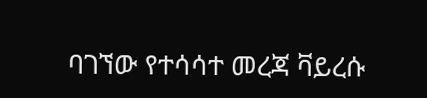ባገኘው የተሳሳተ መረጃ ቫይረሱ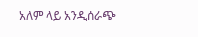አለም ላይ አንዲሰራጭ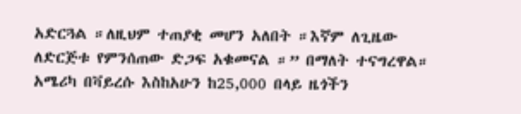አድርጓል ።ለዚህም ተጠያቂ መሆን አለበት ።እኛም ለጊዜው ለድርጅቱ የምንሰጠው ድጋፍ አቁመናል ።” በማለት ተናግረዋል።
አሜሪካ በቫይረሱ እስከአሁን ከ25,000 በላይ ዜጎችን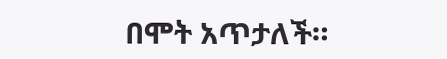በሞት አጥታለች።